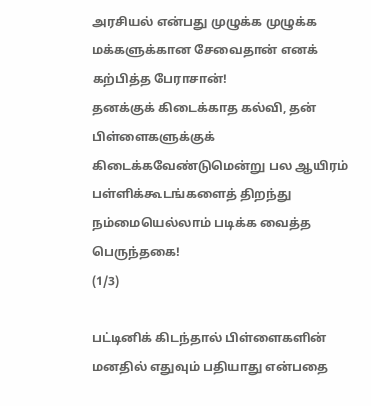அரசியல் என்பது முழுக்க முழுக்க மக்களுக்கான சேவைதான் எனக் கற்பித்த பேராசான்!
தனக்குக் கிடைக்காத கல்வி, தன் பிள்ளைகளுக்குக் கிடைக்கவேண்டுமென்று பல ஆயிரம் பள்ளிக்கூடங்களைத் திறந்து நம்மையெல்லாம் படிக்க வைத்த பெருந்தகை!
(1/3)

பட்டினிக் கிடந்தால் பிள்ளைகளின் மனதில் எதுவும் பதியாது என்பதை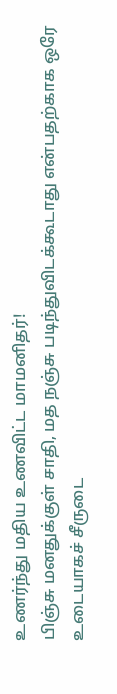உணர்ந்து மதிய உணவிட்ட மாமனிதர்!
பிஞ்சு மனதுக்குள் சாதி, மத நஞ்சு படிந்துவிடக்கூடாது என்பதற்காக ஒரே உடையாகச் சீருடை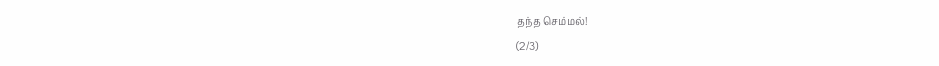தந்த செம்மல்!
(2/3)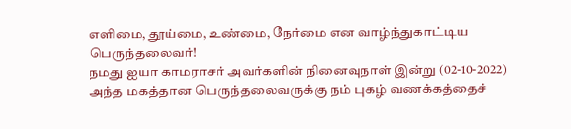எளிமை, தூய்மை, உண்மை, நேர்மை என வாழ்ந்துகாட்டிய பெருந்தலைவர்!
நமது ஐயா காமராசர் அவர்களின் நினைவுநாள் இன்று (02-10-2022)
அந்த மகத்தான பெருந்தலைவருக்கு நம் புகழ் வணக்கத்தைச்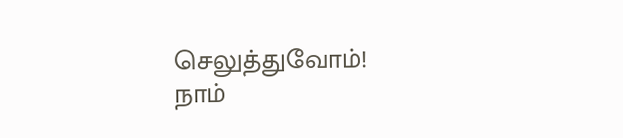செலுத்துவோம்!
நாம்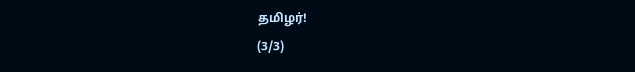தமிழர்!
(3/3)